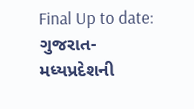Final Up to date:
ગુજરાત-મધ્યપ્રદેશની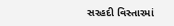સરહદી વિસ્તારમાં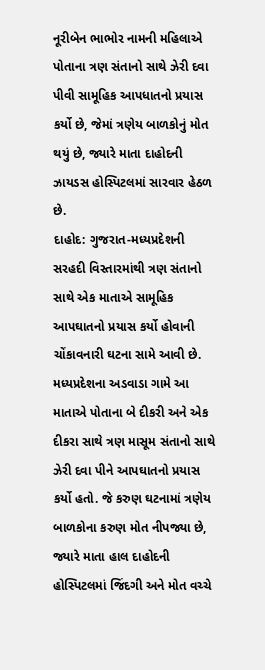નૂરીબેન ભાભોર નામની મહિલાએ પોતાના ત્રણ સંતાનો સાથે ઝેરી દવા પીવી સામૂહિક આપધાતનો પ્રયાસ કર્યો છે, જેમાં ત્રણેય બાળકોનું મોત થયું છે, જ્યારે માતા દાહોદની ઝાયડસ હોસ્પિટલમાં સારવાર હેઠળ છે.
દાહોદ: ગુજરાત-મધ્યપ્રદેશની સરહદી વિસ્તારમાંથી ત્રણ સંતાનો સાથે એક માતાએ સામૂહિક આપઘાતનો પ્રયાસ કર્યો હોવાની ચોંકાવનારી ઘટના સામે આવી છે. મધ્યપ્રદેશના અડવાડા ગામે આ માતાએ પોતાના બે દીકરી અને એક દીકરા સાથે ત્રણ માસૂમ સંતાનો સાથે ઝેરી દવા પીને આપઘાતનો પ્રયાસ કર્યો હતો. જે કરુણ ઘટનામાં ત્રણેય બાળકોના કરુણ મોત નીપજ્યા છે, જ્યારે માતા હાલ દાહોદની હોસ્પિટલમાં જિંદગી અને મોત વચ્ચે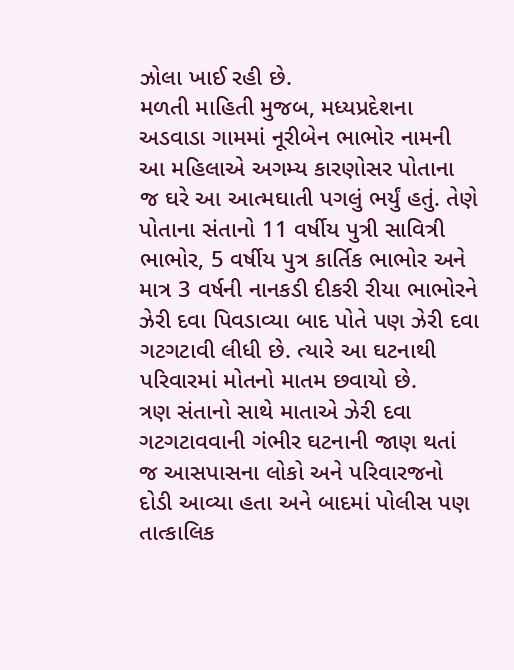ઝોલા ખાઈ રહી છે.
મળતી માહિતી મુજબ, મધ્યપ્રદેશના અડવાડા ગામમાં નૂરીબેન ભાભોર નામની આ મહિલાએ અગમ્ય કારણોસર પોતાના જ ઘરે આ આત્મઘાતી પગલું ભર્યું હતું. તેણે પોતાના સંતાનો 11 વર્ષીય પુત્રી સાવિત્રી ભાભોર, 5 વર્ષીય પુત્ર કાર્તિક ભાભોર અને માત્ર 3 વર્ષની નાનકડી દીકરી રીયા ભાભોરને ઝેરી દવા પિવડાવ્યા બાદ પોતે પણ ઝેરી દવા ગટગટાવી લીધી છે. ત્યારે આ ઘટનાથી પરિવારમાં મોતનો માતમ છવાયો છે.
ત્રણ સંતાનો સાથે માતાએ ઝેરી દવા ગટગટાવવાની ગંભીર ઘટનાની જાણ થતાં જ આસપાસના લોકો અને પરિવારજનો દોડી આવ્યા હતા અને બાદમાં પોલીસ પણ તાત્કાલિક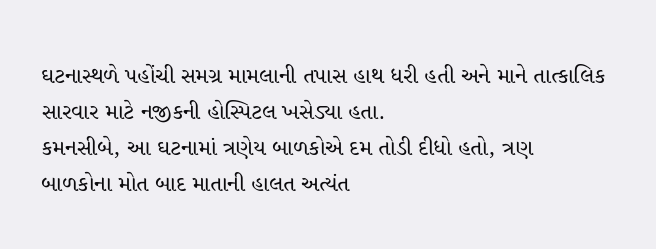ઘટનાસ્થળે પહોંચી સમગ્ર મામલાની તપાસ હાથ ધરી હતી અને માને તાત્કાલિક સારવાર માટે નજીકની હોસ્પિટલ ખસેડ્યા હતા.
કમનસીબે, આ ઘટનામાં ત્રણેય બાળકોએ દમ તોડી દીધો હતો, ત્રણ બાળકોના મોત બાદ માતાની હાલત અત્યંત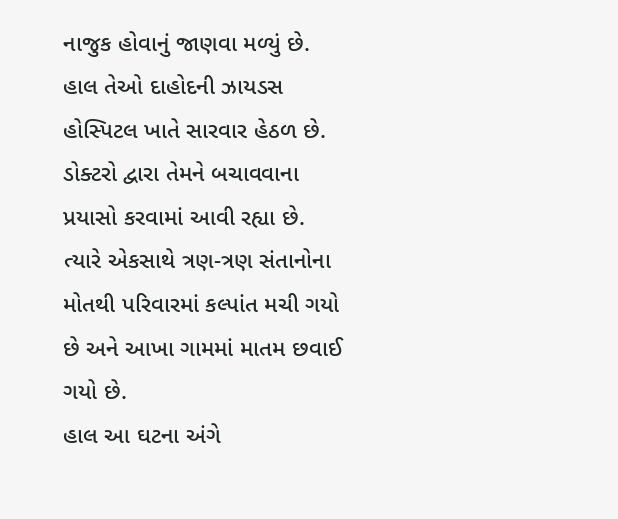નાજુક હોવાનું જાણવા મળ્યું છે. હાલ તેઓ દાહોદની ઝાયડસ હોસ્પિટલ ખાતે સારવાર હેઠળ છે. ડોક્ટરો દ્વારા તેમને બચાવવાના પ્રયાસો કરવામાં આવી રહ્યા છે. ત્યારે એકસાથે ત્રણ-ત્રણ સંતાનોના મોતથી પરિવારમાં કલ્પાંત મચી ગયો છે અને આખા ગામમાં માતમ છવાઈ ગયો છે.
હાલ આ ઘટના અંગે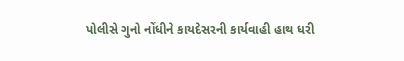પોલીસે ગુનો નોંધીને કાયદેસરની કાર્યવાહી હાથ ધરી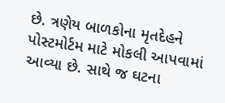છે. ત્રણેય બાળકોના મૃતદેહને પોસ્ટમોર્ટમ માટે મોકલી આપવામાં આવ્યા છે. સાથે જ ઘટના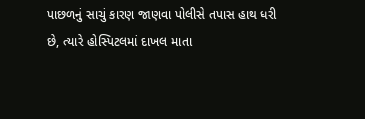પાછળનું સાચું કારણ જાણવા પોલીસે તપાસ હાથ ધરી છે, ત્યારે હોસ્પિટલમાં દાખલ માતા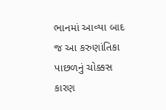ભાનમાં આવ્યા બાદ જ આ કરુણાંતિકા પાછળનું ચોક્કસ કારણ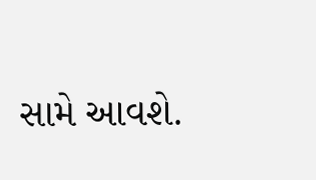સામે આવશે.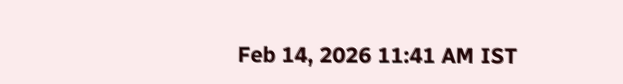Feb 14, 2026 11:41 AM IST